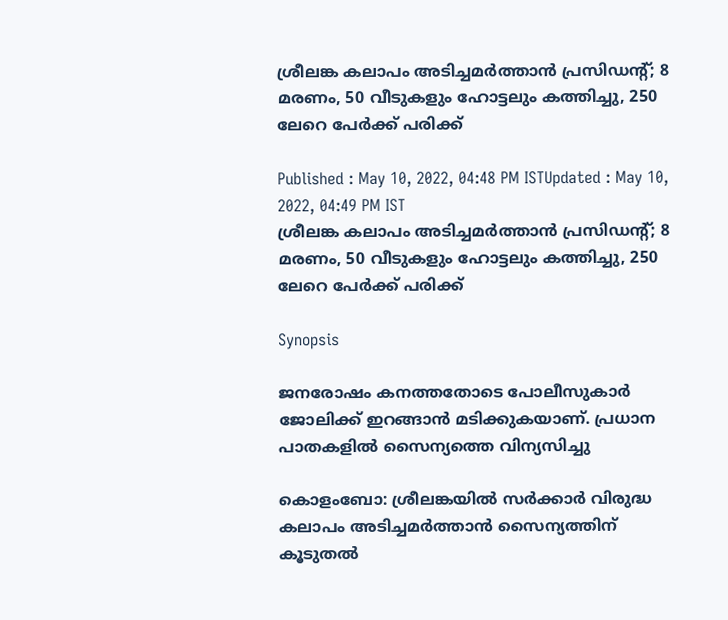ശ്രീലങ്ക കലാപം അടിച്ചമർത്താൻ പ്രസിഡന്റ്; 8 മരണം, 50 വീടുകളും ഹോട്ടലും കത്തിച്ചു, 250 ലേറെ പേർക്ക് പരിക്ക്

Published : May 10, 2022, 04:48 PM ISTUpdated : May 10, 2022, 04:49 PM IST
ശ്രീലങ്ക കലാപം അടിച്ചമർത്താൻ പ്രസിഡന്റ്; 8 മരണം, 50 വീടുകളും ഹോട്ടലും കത്തിച്ചു, 250 ലേറെ പേർക്ക് പരിക്ക്

Synopsis

ജനരോഷം കനത്തതോടെ പോലീസുകാർ ജോലിക്ക് ഇറങ്ങാൻ മടിക്കുകയാണ്. പ്രധാന പാതകളിൽ സൈന്യത്തെ വിന്യസിച്ചു

കൊളംബോ: ശ്രീലങ്കയിൽ സർക്കാർ വിരുദ്ധ കലാപം അടിച്ചമർത്താൻ സൈന്യത്തിന് കൂടുതൽ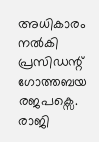അധികാരം നൽകി പ്രസിഡന്റ് ഗോത്തബയ രജപക്സെ. രാജി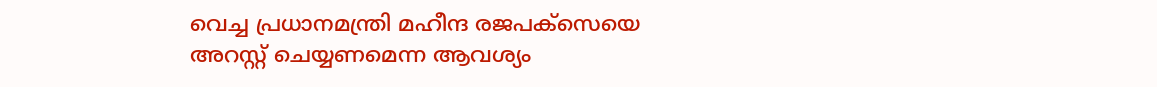വെച്ച പ്രധാനമന്ത്രി മഹീന്ദ രജപക്സെയെ അറസ്റ്റ് ചെയ്യണമെന്ന ആവശ്യം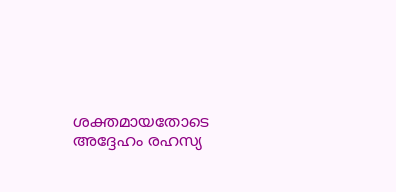ശക്തമായതോടെ അദ്ദേഹം രഹസ്യ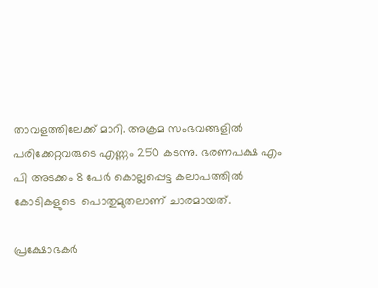താവളത്തിലേക്ക് മാറി. അക്രമ സംഭവങ്ങളിൽ പരിക്കേറ്റവരുടെ എണ്ണം 250 കടന്നു. ഭരണപക്ഷ എം പി അടക്കം 8 പേർ കൊല്ലപ്പെട്ട കലാപത്തിൽ കോടികളുടെ  പൊതുമുതലാണ് ചാരമായത്.

പ്രക്ഷോഭകർ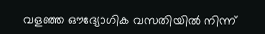വളഞ്ഞ ഔദ്യോഗിക വസതിയിൽ നിന്ന്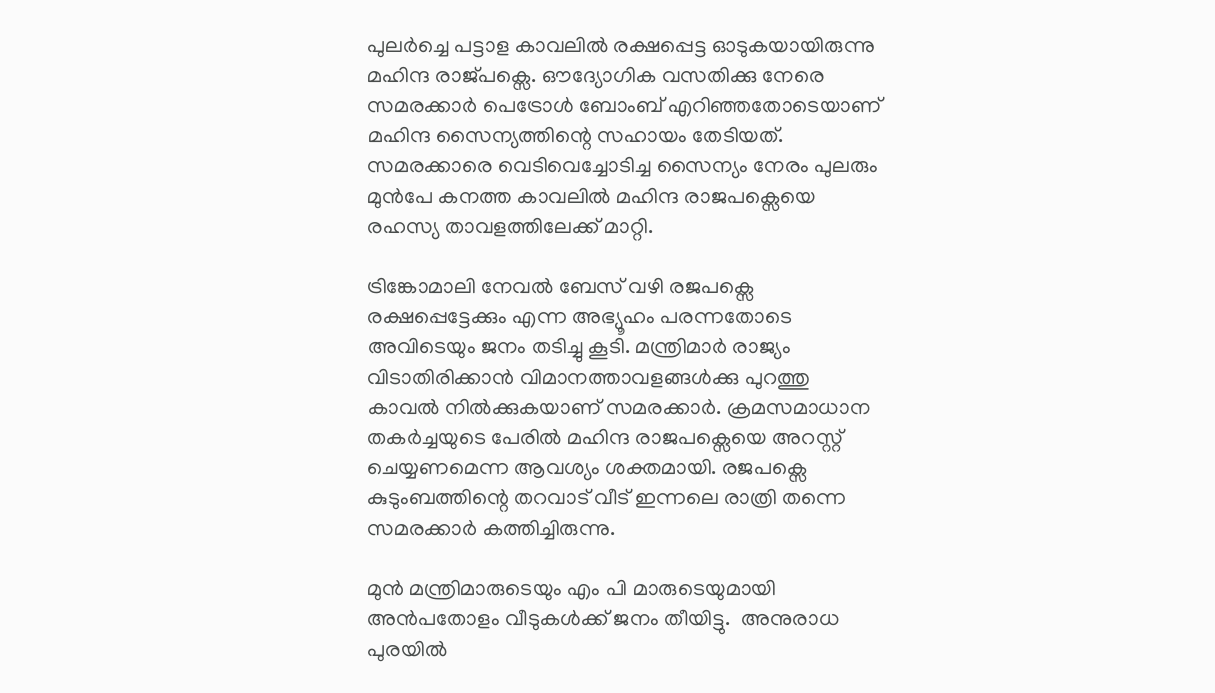പുലർച്ചെ പട്ടാള കാവലിൽ രക്ഷപ്പെട്ട ഓടുകയായിരുന്നു മഹിന്ദ രാജ്പക്സെ. ഔദ്യോഗിക വസതിക്കു നേരെ സമരക്കാർ പെട്രോൾ ബോംബ് എറിഞ്ഞതോടെയാണ് മഹിന്ദ സൈന്യത്തിന്റെ സഹായം തേടിയത്. സമരക്കാരെ വെടിവെച്ചോടിച്ച സൈന്യം നേരം പുലരും മുൻപേ കനത്ത കാവലിൽ മഹിന്ദ രാജപക്സെയെ രഹസ്യ താവളത്തിലേക്ക് മാറ്റി.

ട്രിങ്കോമാലി നേവൽ ബേസ് വഴി രജപക്സെ രക്ഷപ്പെട്ടേക്കും എന്ന അഭ്യൂഹം പരന്നതോടെ അവിടെയും ജനം തടിച്ചു കൂടി. മന്ത്രിമാർ രാജ്യം വിടാതിരിക്കാൻ വിമാനത്താവളങ്ങൾക്കു പുറത്തു കാവൽ നിൽക്കുകയാണ് സമരക്കാർ. ക്രമസമാധാന തകർച്ചയുടെ പേരിൽ മഹിന്ദ രാജപക്സെയെ അറസ്റ്റ് ചെയ്യണമെന്ന ആവശ്യം ശക്തമായി. രജപക്സെ കുടുംബത്തിന്റെ തറവാട് വീട് ഇന്നലെ രാത്രി തന്നെ  സമരക്കാർ കത്തിച്ചിരുന്നു.

മുൻ മന്ത്രിമാരുടെയും എം പി മാരുടെയുമായി അൻപതോളം വീടുകൾക്ക് ജനം തീയിട്ടു.  അനുരാധ പുരയിൽ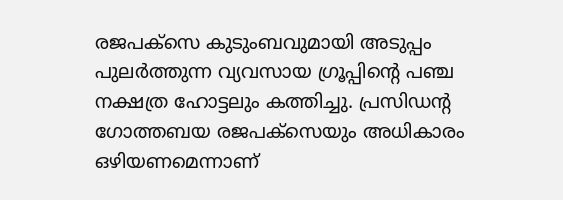രജപക്സെ കുടുംബവുമായി അടുപ്പം പുലർത്തുന്ന വ്യവസായ ഗ്രൂപ്പിന്റെ പഞ്ച നക്ഷത്ര ഹോട്ടലും കത്തിച്ചു. പ്രസിഡന്റ ഗോത്തബയ രജപക്സെയും അധികാരം ഒഴിയണമെന്നാണ്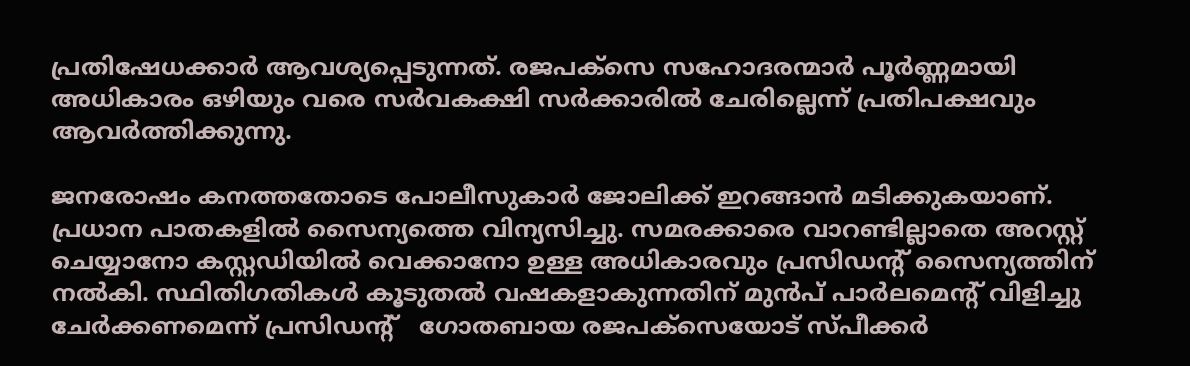പ്രതിഷേധക്കാർ ആവശ്യപ്പെടുന്നത്. രജപക്സെ സഹോദരന്മാർ പൂർണ്ണമായി അധികാരം ഒഴിയും വരെ സർവകക്ഷി സർക്കാരിൽ ചേരില്ലെന്ന് പ്രതിപക്ഷവും ആവർത്തിക്കുന്നു.

ജനരോഷം കനത്തതോടെ പോലീസുകാർ ജോലിക്ക് ഇറങ്ങാൻ മടിക്കുകയാണ്. പ്രധാന പാതകളിൽ സൈന്യത്തെ വിന്യസിച്ചു. സമരക്കാരെ വാറണ്ടില്ലാതെ അറസ്റ്റ് ചെയ്യാനോ കസ്റ്റഡിയിൽ വെക്കാനോ ഉള്ള അധികാരവും പ്രസിഡന്‍റ് സൈന്യത്തിന് നൽകി. സ്ഥിതിഗതികൾ കൂടുതൽ വഷകളാകുന്നതിന് മുൻപ് പാർലമെന്‍റ് വിളിച്ചു ചേർക്കണമെന്ന് പ്രസിഡന്‍റ്   ഗോതബായ രജപക്സെയോട് സ്പീക്കർ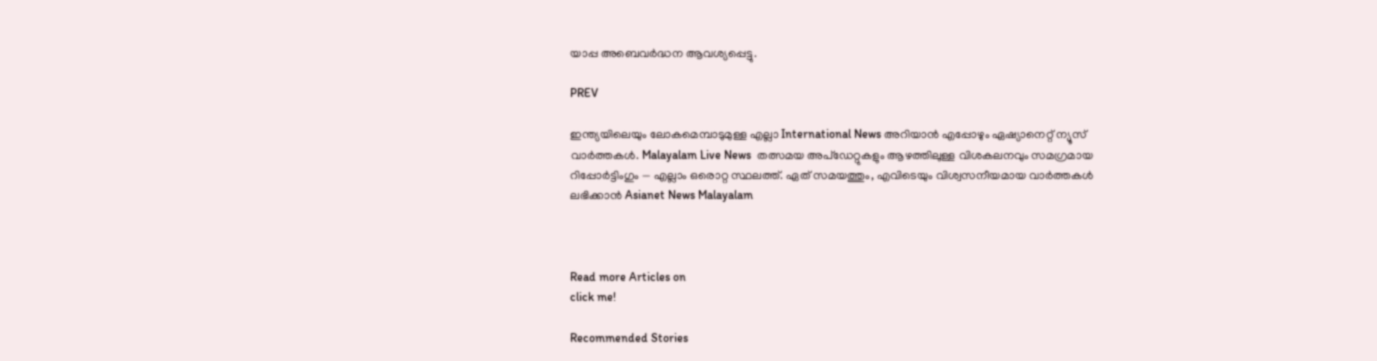യാപ്പ അബെവർദ്ധന ആവശ്യപ്പെട്ടു.

PREV

ഇന്ത്യയിലെയും ലോകമെമ്പാടുമുള്ള എല്ലാ International News അറിയാൻ എപ്പോഴും ഏഷ്യാനെറ്റ് ന്യൂസ് വാർത്തകൾ. Malayalam Live News  തത്സമയ അപ്‌ഡേറ്റുകളും ആഴത്തിലുള്ള വിശകലനവും സമഗ്രമായ റിപ്പോർട്ടിംഗും — എല്ലാം ഒരൊറ്റ സ്ഥലത്ത്. ഏത് സമയത്തും, എവിടെയും വിശ്വസനീയമായ വാർത്തകൾ ലഭിക്കാൻ Asianet News Malayalam



Read more Articles on
click me!

Recommended Stories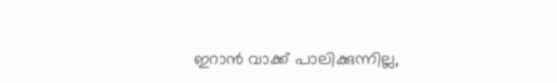ഇറാൻ വാക്ക് പാലിക്കുന്നില്ല,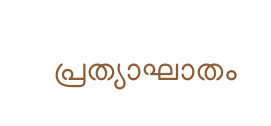പ്രത്യാഘാതം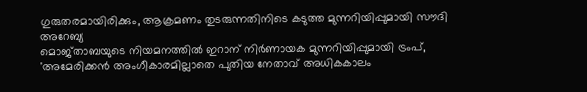ഗുരുതരമായിരിക്കും, ആക്രമണം തുടരുന്നതിനിടെ കടുത്ത മുന്നറിയിപ്പുമായി സൗദി അറേബ്യ
മൊജ്താബയുടെ നിയമനത്തിൽ ഇറാന് നിര്‍ണായക മുന്നറിയിപ്പുമായി ട്രംപ്, 'അമേരിക്കൻ അംഗീകാരമില്ലാതെ പുതിയ നേതാവ് അധികകാലം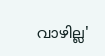വാഴില്ല'